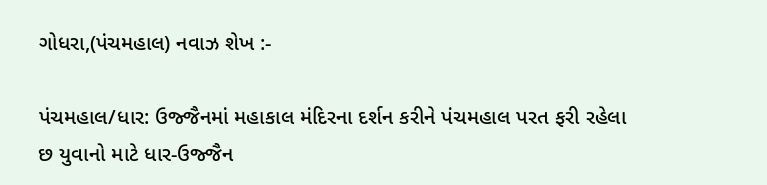ગોધરા,(પંચમહાલ) નવાઝ શેખ :-

પંચમહાલ/ધાર: ઉજ્જૈનમાં મહાકાલ મંદિરના દર્શન કરીને પંચમહાલ પરત ફરી રહેલા છ યુવાનો માટે ધાર-ઉજ્જૈન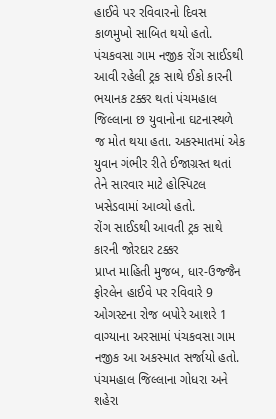હાઈવે પર રવિવારનો દિવસ કાળમુખો સાબિત થયો હતો. પંચકવસા ગામ નજીક રોંગ સાઈડથી આવી રહેલી ટ્રક સાથે ઈકો કારની ભયાનક ટક્કર થતાં પંચમહાલ જિલ્લાના છ યુવાનોના ઘટનાસ્થળે જ મોત થયા હતા. અકસ્માતમાં એક યુવાન ગંભીર રીતે ઈજાગ્રસ્ત થતાં તેને સારવાર માટે હોસ્પિટલ ખસેડવામાં આવ્યો હતો.
રોંગ સાઈડથી આવતી ટ્રક સાથે કારની જોરદાર ટક્કર
પ્રાપ્ત માહિતી મુજબ, ધાર-ઉજ્જૈન ફોરલેન હાઈવે પર રવિવારે 9 ઓગસ્ટના રોજ બપોરે આશરે 1 વાગ્યાના અરસામાં પંચકવસા ગામ નજીક આ અકસ્માત સર્જાયો હતો. પંચમહાલ જિલ્લાના ગોધરા અને શહેરા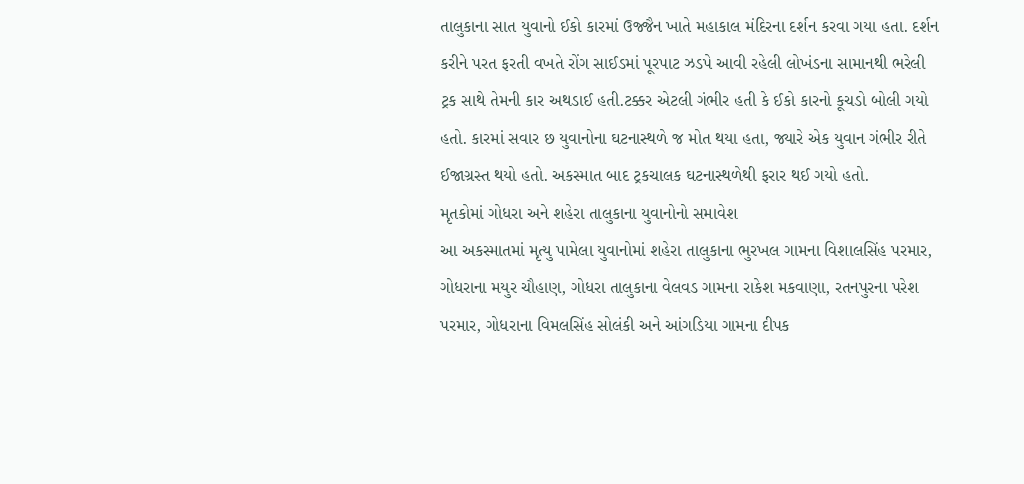તાલુકાના સાત યુવાનો ઈકો કારમાં ઉજ્જૈન ખાતે મહાકાલ મંદિરના દર્શન કરવા ગયા હતા. દર્શન કરીને પરત ફરતી વખતે રોંગ સાઈડમાં પૂરપાટ ઝડપે આવી રહેલી લોખંડના સામાનથી ભરેલી ટ્રક સાથે તેમની કાર અથડાઈ હતી.ટક્કર એટલી ગંભીર હતી કે ઈકો કારનો કૂચડો બોલી ગયો હતો. કારમાં સવાર છ યુવાનોના ઘટનાસ્થળે જ મોત થયા હતા, જ્યારે એક યુવાન ગંભીર રીતે ઈજાગ્રસ્ત થયો હતો. અકસ્માત બાદ ટ્રકચાલક ઘટનાસ્થળેથી ફરાર થઈ ગયો હતો.
મૃતકોમાં ગોધરા અને શહેરા તાલુકાના યુવાનોનો સમાવેશ
આ અકસ્માતમાં મૃત્યુ પામેલા યુવાનોમાં શહેરા તાલુકાના ભુરખલ ગામના વિશાલસિંહ પરમાર, ગોધરાના મયુર ચૌહાણ, ગોધરા તાલુકાના વેલવડ ગામના રાકેશ મકવાણા, રતનપુરના પરેશ પરમાર, ગોધરાના વિમલસિંહ સોલંકી અને આંગડિયા ગામના દીપક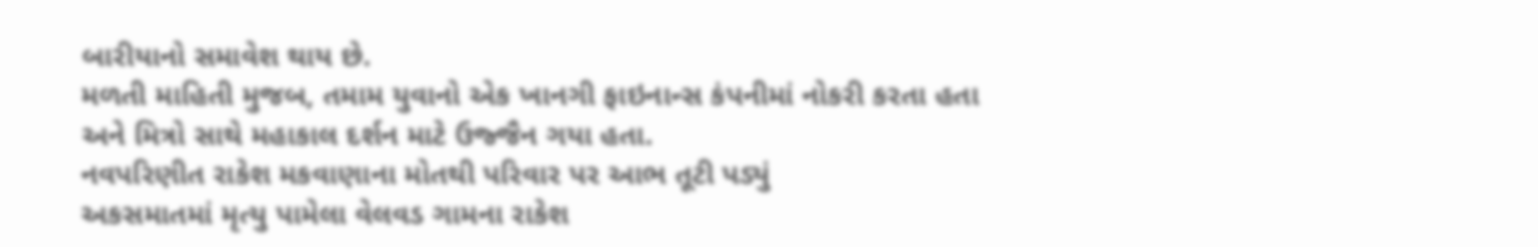બારીયાનો સમાવેશ થાય છે.
મળતી માહિતી મુજબ, તમામ યુવાનો એક ખાનગી ફાઇનાન્સ કંપનીમાં નોકરી કરતા હતા અને મિત્રો સાથે મહાકાલ દર્શન માટે ઉજ્જૈન ગયા હતા.
નવપરિણીત રાકેશ મકવાણાના મોતથી પરિવાર પર આભ તૂટી પડ્યું
અકસમાતમાં મૃત્યુ પામેલા વેલવડ ગામના રાકેશ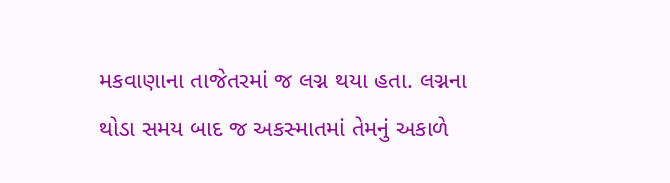મકવાણાના તાજેતરમાં જ લગ્ન થયા હતા. લગ્નના થોડા સમય બાદ જ અકસ્માતમાં તેમનું અકાળે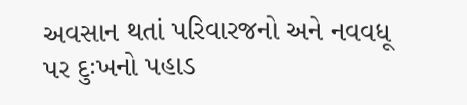અવસાન થતાં પરિવારજનો અને નવવધૂ પર દુઃખનો પહાડ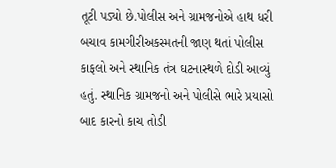તૂટી પડ્યો છે.પોલીસ અને ગ્રામજનોએ હાથ ધરી બચાવ કામગીરીઅકસ્મતની જાણ થતાં પોલીસ કાફલો અને સ્થાનિક તંત્ર ઘટનાસ્થળે દોડી આવ્યું હતું. સ્થાનિક ગ્રામજનો અને પોલીસે ભારે પ્રયાસો બાદ કારનો કાચ તોડી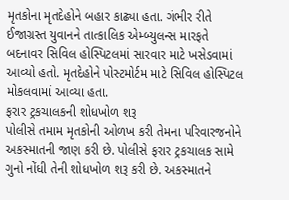મૃતકોના મૃતદેહોને બહાર કાઢ્યા હતા. ગંભીર રીતે ઈજાગ્રસ્ત યુવાનને તાત્કાલિક એમ્બ્યુલન્સ મારફતે બદનાવર સિવિલ હોસ્પિટલમાં સારવાર માટે ખસેડવામાં આવ્યો હતો. મૃતદેહોને પોસ્ટમોર્ટમ માટે સિવિલ હોસ્પિટલ મોકલવામાં આવ્યા હતા.
ફરાર ટ્રકચાલકની શોધખોળ શરૂ
પોલીસે તમામ મૃતકોની ઓળખ કરી તેમના પરિવારજનોને અકસ્માતની જાણ કરી છે. પોલીસે ફરાર ટ્રકચાલક સામે ગુનો નોંધી તેની શોધખોળ શરૂ કરી છે. અકસ્માતને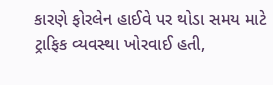કારણે ફોરલેન હાઈવે પર થોડા સમય માટે ટ્રાફિક વ્યવસ્થા ખોરવાઈ હતી,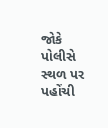જોકે પોલીસે સ્થળ પર પહોંચી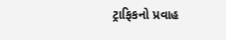ટ્રાફિકનો પ્રવાહ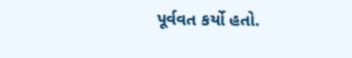પૂર્વવત કર્યો હતો.